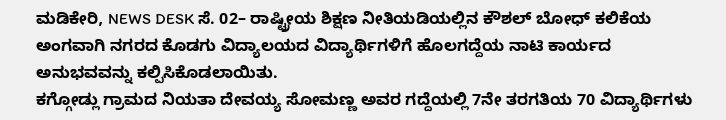ಮಡಿಕೇರಿ, NEWS DESK ಸೆ. 02– ರಾಷ್ಟ್ರೀಯ ಶಿಕ್ಷಣ ನೀತಿಯಡಿಯಲ್ಲಿನ ಕೌಶಲ್ ಬೋಧ್ ಕಲಿಕೆಯ ಅಂಗವಾಗಿ ನಗರದ ಕೊಡಗು ವಿದ್ಯಾಲಯದ ವಿದ್ಯಾರ್ಥಿಗಳಿಗೆ ಹೊಲಗದ್ದೆಯ ನಾಟಿ ಕಾರ್ಯದ ಅನುಭವವನ್ನು ಕಲ್ಪಿಸಿಕೊಡಲಾಯಿತು.
ಕಗ್ಗೋಡ್ಲು ಗ್ರಾಮದ ನಿಯತಾ ದೇವಯ್ಯ ಸೋಮಣ್ಣ ಅವರ ಗದ್ದೆಯಲ್ಲಿ 7ನೇ ತರಗತಿಯ 70 ವಿದ್ಯಾರ್ಥಿಗಳು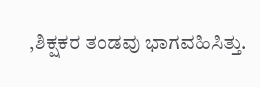,ಶಿಕ್ಷಕರ ತಂಡವು ಭಾಗವಹಿಸಿತ್ತು.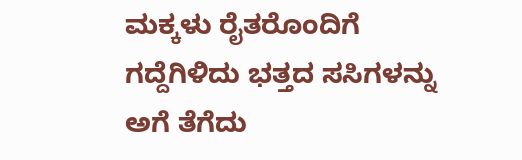ಮಕ್ಕಳು ರೈತರೊಂದಿಗೆ ಗದ್ದೆಗಿಳಿದು ಭತ್ತದ ಸಸಿಗಳನ್ನು ಅಗೆ ತೆಗೆದು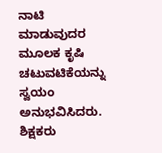ನಾಟಿ ಮಾಡುವುದರ ಮೂಲಕ ಕೃಷಿ ಚಟುವಟಿಕೆಯನ್ನು ಸ್ವಯಂ ಅನುಭವಿಸಿದರು.
ಶಿಕ್ಷಕರು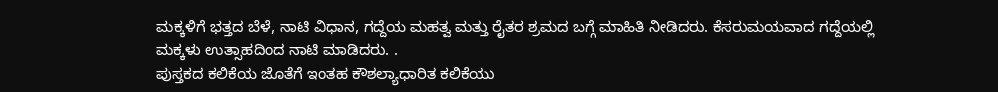ಮಕ್ಕಳಿಗೆ ಭತ್ತದ ಬೆಳೆ, ನಾಟಿ ವಿಧಾನ, ಗದ್ದೆಯ ಮಹತ್ವ ಮತ್ತು ರೈತರ ಶ್ರಮದ ಬಗ್ಗೆ ಮಾಹಿತಿ ನೀಡಿದರು. ಕೆಸರುಮಯವಾದ ಗದ್ದೆಯಲ್ಲಿ ಮಕ್ಕಳು ಉತ್ಸಾಹದಿಂದ ನಾಟಿ ಮಾಡಿದರು. .
ಪುಸ್ತಕದ ಕಲಿಕೆಯ ಜೊತೆಗೆ ಇಂತಹ ಕೌಶಲ್ಯಾಧಾರಿತ ಕಲಿಕೆಯು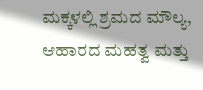ಮಕ್ಕಳಲ್ಲಿ ಶ್ರಮದ ಮೌಲ್ಯ, ಆಹಾರದ ಮಹತ್ವ ಮತ್ತು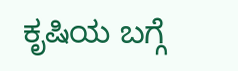ಕೃಷಿಯ ಬಗ್ಗೆ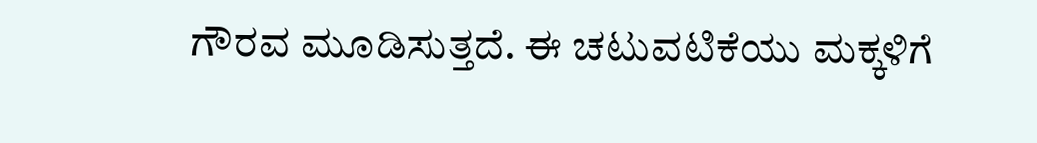ಗೌರವ ಮೂಡಿಸುತ್ತದೆ. ಈ ಚಟುವಟಿಕೆಯು ಮಕ್ಕಳಿಗೆ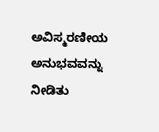ಅವಿಸ್ಮರಣೀಯ ಅನುಭವವನ್ನು ನೀಡಿತು